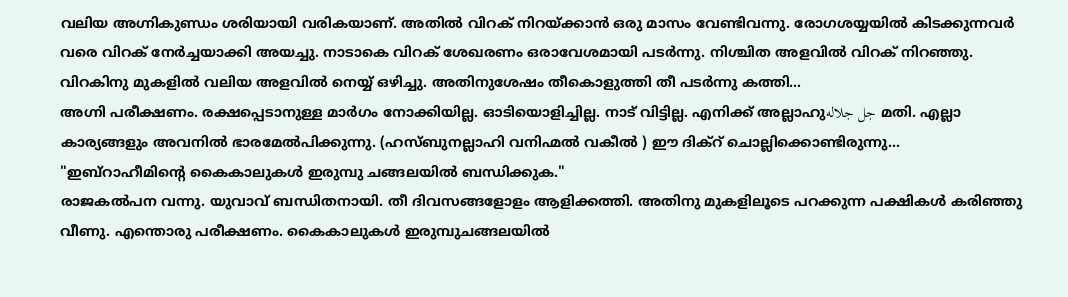വലിയ അഗ്നികുണ്ഡം ശരിയായി വരികയാണ്. അതിൽ വിറക് നിറയ്ക്കാൻ ഒരു മാസം വേണ്ടിവന്നു. രോഗശയ്യയിൽ കിടക്കുന്നവർ വരെ വിറക് നേർച്ചയാക്കി അയച്ചു. നാടാകെ വിറക് ശേഖരണം ഒരാവേശമായി പടർന്നു. നിശ്ചിത അളവിൽ വിറക് നിറഞ്ഞു. വിറകിനു മുകളിൽ വലിയ അളവിൽ നെയ്യ് ഒഴിച്ചു. അതിനുശേഷം തീകൊളുത്തി തീ പടർന്നു കത്തി...
അഗ്നി പരീക്ഷണം. രക്ഷപ്പെടാനുള്ള മാർഗം നോക്കിയില്ല. ഓടിയൊളിച്ചില്ല. നാട് വിട്ടില്ല. എനിക്ക് അല്ലാഹുجل جلاله മതി. എല്ലാ കാര്യങ്ങളും അവനിൽ ഭാരമേൽപിക്കുന്നു. (ഹസ്ബുനല്ലാഹി വനിഹ്മൽ വകീൽ ) ഈ ദിക്റ് ചൊല്ലിക്കൊണ്ടിരുന്നു...
"ഇബ്റാഹീമിന്റെ കൈകാലുകൾ ഇരുമ്പു ചങ്ങലയിൽ ബന്ധിക്കുക."
രാജകൽപന വന്നു. യുവാവ് ബന്ധിതനായി. തീ ദിവസങ്ങളോളം ആളിക്കത്തി. അതിനു മുകളിലൂടെ പറക്കുന്ന പക്ഷികൾ കരിഞ്ഞു വീണു. എന്തൊരു പരീക്ഷണം. കൈകാലുകൾ ഇരുമ്പുചങ്ങലയിൽ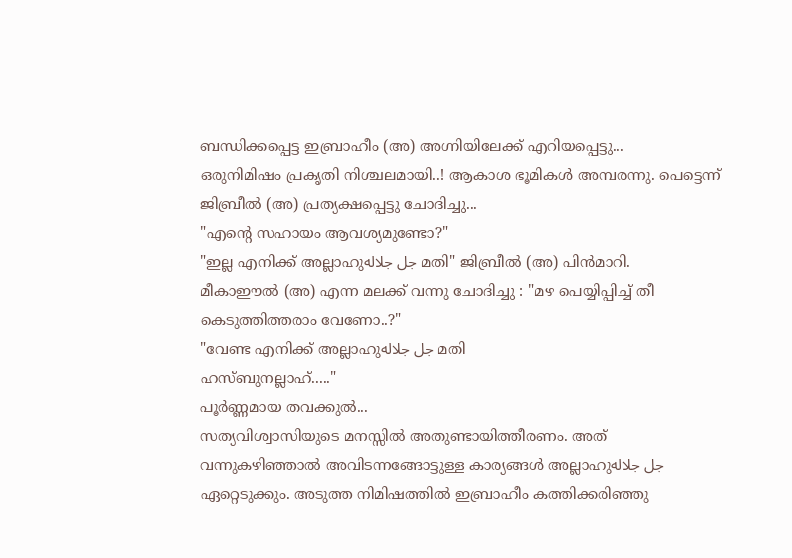ബന്ധിക്കപ്പെട്ട ഇബ്രാഹീം (അ) അഗ്നിയിലേക്ക് എറിയപ്പെട്ടു...
ഒരുനിമിഷം പ്രകൃതി നിശ്ചലമായി..! ആകാശ ഭൂമികൾ അമ്പരന്നു. പെട്ടെന്ന് ജിബ്രീൽ (അ) പ്രത്യക്ഷപ്പെട്ടു ചോദിച്ചു...
"എന്റെ സഹായം ആവശ്യമുണ്ടോ?"
"ഇല്ല എനിക്ക് അല്ലാഹുجل جلاله മതി" ജിബ്രീൽ (അ) പിൻമാറി.
മീകാഈൽ (അ) എന്ന മലക്ക് വന്നു ചോദിച്ചു : "മഴ പെയ്യിപ്പിച്ച് തീ കെടുത്തിത്തരാം വേണോ..?"
"വേണ്ട എനിക്ക് അല്ലാഹുجل جلاله മതി
ഹസ്ബുനല്ലാഹ്....."
പൂർണ്ണമായ തവക്കുൽ...
സത്യവിശ്വാസിയുടെ മനസ്സിൽ അതുണ്ടായിത്തീരണം. അത് വന്നുകഴിഞ്ഞാൽ അവിടന്നങ്ങോട്ടുള്ള കാര്യങ്ങൾ അല്ലാഹുجل جلاله ഏറ്റെടുക്കും. അടുത്ത നിമിഷത്തിൽ ഇബ്രാഹീം കത്തിക്കരിഞ്ഞു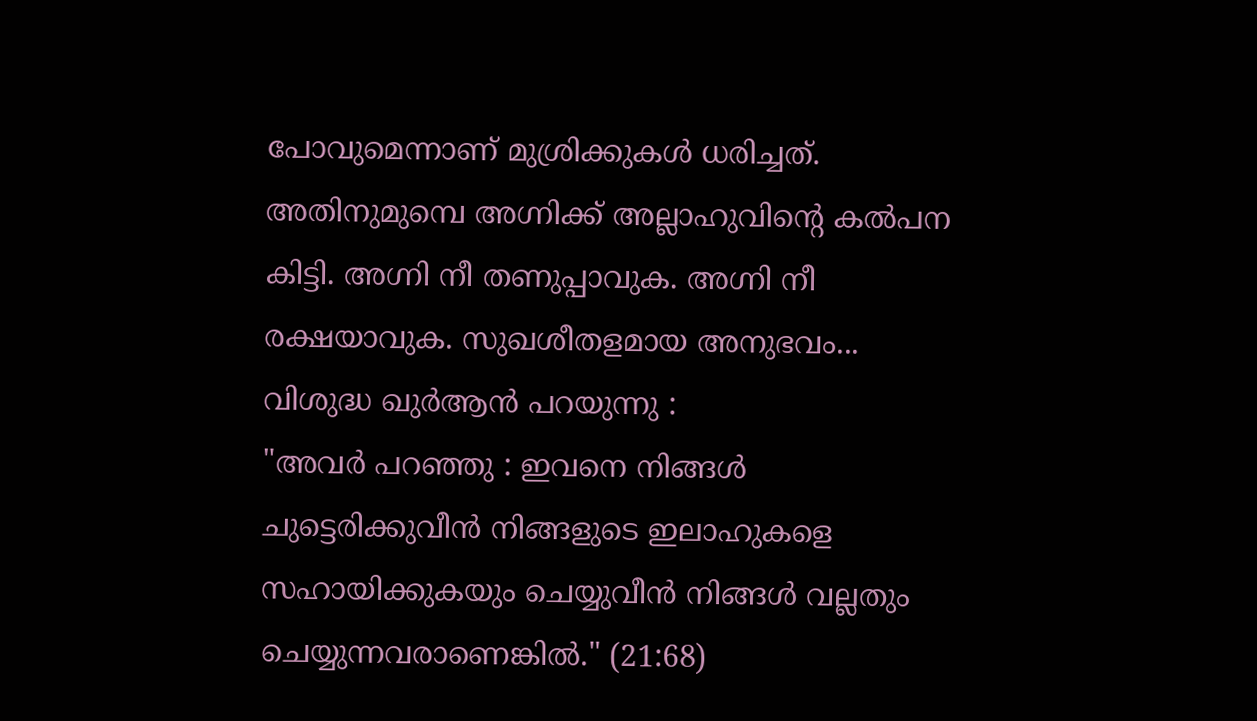പോവുമെന്നാണ് മുശ്രിക്കുകൾ ധരിച്ചത്. അതിനുമുമ്പെ അഗ്നിക്ക് അല്ലാഹുവിന്റെ കൽപന കിട്ടി. അഗ്നി നീ തണുപ്പാവുക. അഗ്നി നീ രക്ഷയാവുക. സുഖശീതളമായ അനുഭവം... വിശുദ്ധ ഖുർആൻ പറയുന്നു :
"അവർ പറഞ്ഞു : ഇവനെ നിങ്ങൾ ചുട്ടെരിക്കുവീൻ നിങ്ങളുടെ ഇലാഹുകളെ സഹായിക്കുകയും ചെയ്യുവീൻ നിങ്ങൾ വല്ലതും ചെയ്യുന്നവരാണെങ്കിൽ." (21:68)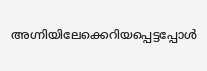അഗ്നിയിലേക്കെറിയപ്പെട്ടപ്പോൾ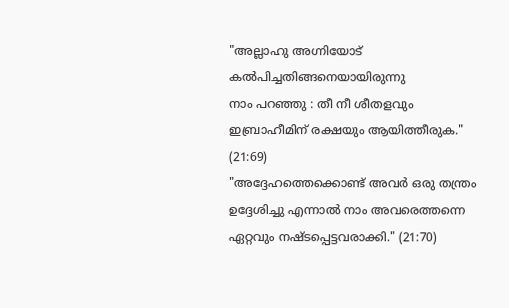"അല്ലാഹു അഗ്നിയോട് കൽപിച്ചതിങ്ങനെയായിരുന്നു
നാം പറഞ്ഞു : തീ നീ ശീതളവും ഇബ്രാഹീമിന് രക്ഷയും ആയിത്തീരുക." (21:69)
"അദ്ദേഹത്തെക്കൊണ്ട് അവർ ഒരു തന്ത്രം ഉദ്ദേശിച്ചു എന്നാൽ നാം അവരെത്തന്നെ ഏറ്റവും നഷ്ടപ്പെട്ടവരാക്കി." (21:70)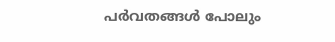പർവതങ്ങൾ പോലും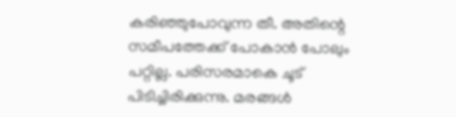കരിഞ്ഞുപോവുന്ന തീ. അതിന്റെ സമീപത്തേക്ക് പോകാൻ പോലും പറ്റില്ല. പരിസരമാകെ ചൂട് പിടിച്ചിരിക്കുന്നു. മരങ്ങൾ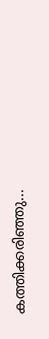കത്തിക്കരിഞ്ഞു...